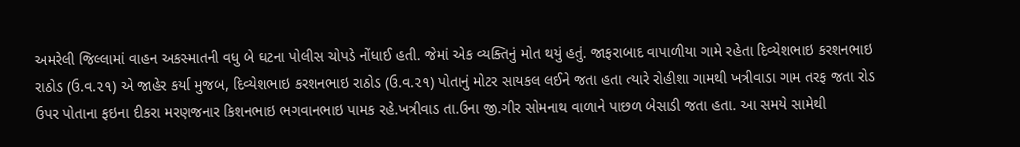અમરેલી જિલ્લામાં વાહન અકસ્માતની વધુ બે ઘટના પોલીસ ચોપડે નોંધાઈ હતી. જેમાં એક વ્યક્તિનું મોત થયું હતું. જાફરાબાદ વાપાળીયા ગામે રહેતા દિવ્યેશભાઇ કરશનભાઇ રાઠોડ (ઉ.વ.૨૧) એ જાહેર કર્યા મુજબ, દિવ્યેશભાઇ કરશનભાઇ રાઠોડ (ઉ.વ.૨૧) પોતાનું મોટર સાયકલ લઈને જતા હતા ત્યારે રોહીશા ગામથી ખત્રીવાડા ગામ તરફ જતા રોડ ઉપર પોતાના ફઇના દીકરા મરણજનાર કિશનભાઇ ભગવાનભાઇ પામક રહે.ખત્રીવાડ તા.ઉના જી.ગીર સોમનાથ વાળાને પાછળ બેસાડી જતા હતા. આ સમયે સામેથી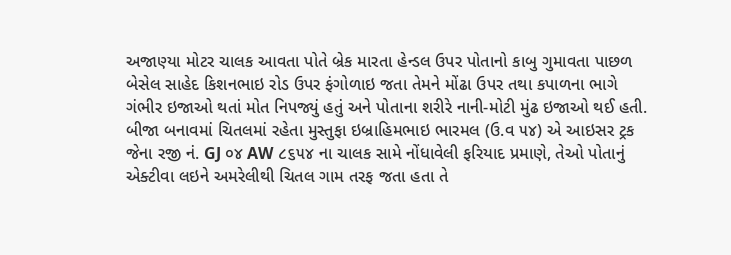અજાણ્યા મોટર ચાલક આવતા પોતે બ્રેક મારતા હેન્ડલ ઉપર પોતાનો કાબુ ગુમાવતા પાછળ બેસેલ સાહેદ કિશનભાઇ રોડ ઉપર ફંગોળાઇ જતા તેમને મોંઢા ઉપર તથા કપાળના ભાગે ગંભીર ઇજાઓ થતાં મોત નિપજ્યું હતું અને પોતાના શરીરે નાની-મોટી મુંઢ ઇજાઓ થઈ હતી.
બીજા બનાવમાં ચિતલમાં રહેતા મુસ્તુફા ઇબ્રાહિમભાઇ ભારમલ (ઉ.વ ૫૪) એ આઇસર ટ્રક જેના રજી નં. GJ ૦૪ AW ૮૬૫૪ ના ચાલક સામે નોંધાવેલી ફરિયાદ પ્રમાણે, તેઓ પોતાનું એક્ટીવા લઇને અમરેલીથી ચિતલ ગામ તરફ જતા હતા તે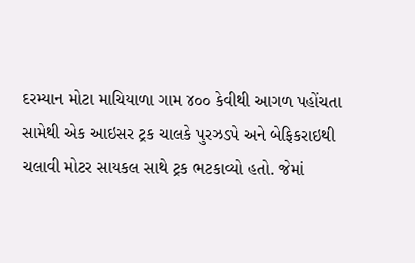દરમ્યાન મોટા માચિયાળા ગામ ૪૦૦ કેવીથી આગળ પહોંચતા સામેથી એક આઇસર ટ્રક ચાલકે પુરઝડપે અને બેફિકરાઇથી ચલાવી મોટર સાયકલ સાથે ટ્રક ભટકાવ્યો હતો. જેમાં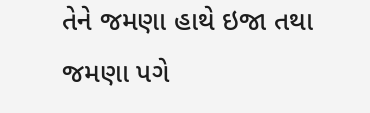તેને જમણા હાથે ઇજા તથા જમણા પગે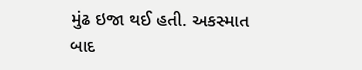મુંઢ ઇજા થઈ હતી. અકસ્માત બાદ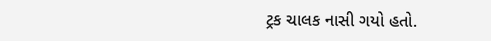ટ્રક ચાલક નાસી ગયો હતો.